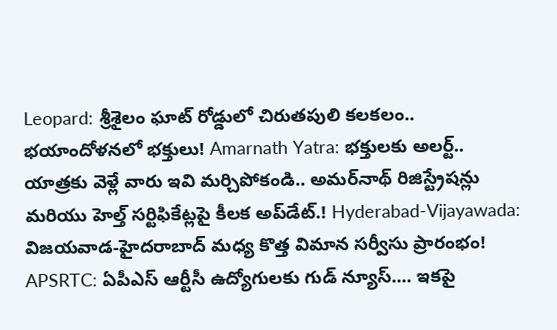Leopard: శ్రీశైలం ఘాట్ రోడ్డులో చిరుతపులి కలకలం.. భయాందోళనలో భక్తులు! Amarnath Yatra: భక్తులకు అలర్ట్.. యాత్రకు వెళ్లే వారు ఇవి మర్చిపోకండి.. అమర్‌నాథ్ రిజిస్ట్రేషన్లు మరియు హెల్త్ సర్టిఫికేట్లపై కీలక అప్‌డేట్.! Hyderabad-Vijayawada: విజయవాడ-హైదరాబాద్ మధ్య కొత్త విమాన సర్వీసు ప్రారంభం! APSRTC: ఏపీఎస్ ఆర్టీసీ ఉద్యోగులకు గుడ్ న్యూస్.... ఇకపై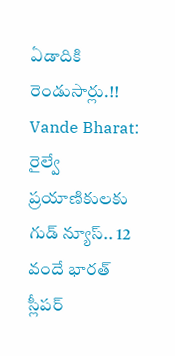ఏడాదికి రెండుసార్లు.!! Vande Bharat: రైల్వే ప్రయాణికులకు గుడ్ న్యూస్.. 12 వందే భారత్ స్లీపర్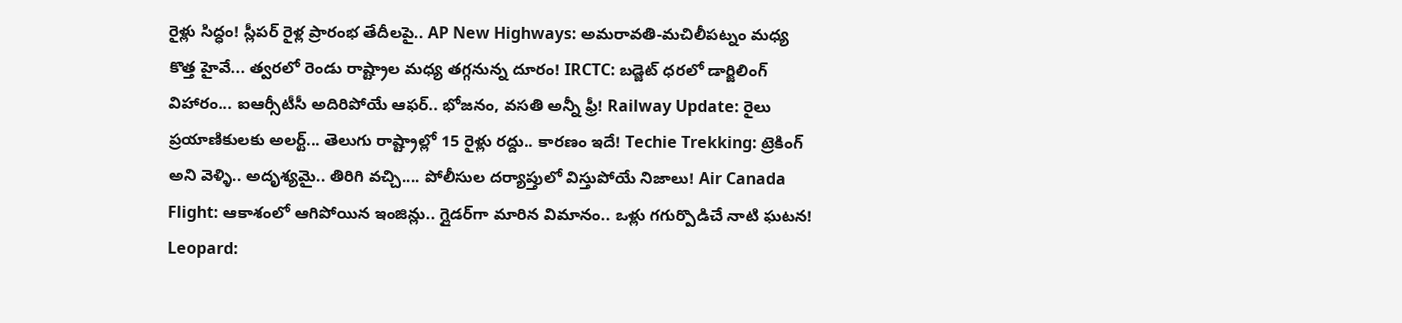రైళ్లు సిద్ధం! స్లీపర్ రైళ్ల ప్రారంభ తేదీలపై.. AP New Highways: అమరావతి-మచిలీపట్నం మధ్య కొత్త హైవే... త్వరలో రెండు రాష్ట్రాల మధ్య తగ్గనున్న దూరం! IRCTC: బడ్జెట్ ధరలో డార్జిలింగ్ విహారం... ఐఆర్సీటీసీ అదిరిపోయే ఆఫర్.. భోజనం, వసతి అన్నీ ఫ్రీ! Railway Update: రైలు ప్రయాణికులకు అలర్ట్... తెలుగు రాష్ట్రాల్లో 15 రైళ్లు రద్దు.. కారణం ఇదే! Techie Trekking: ట్రెకింగ్ అని వెళ్ళి.. అదృశ్యమై.. తిరిగి వచ్చి.... పోలీసుల దర్యాప్తులో విస్తుపోయే నిజాలు! Air Canada Flight: ఆకాశంలో ఆగిపోయిన ఇంజిన్లు.. గ్లైడర్‌గా మారిన విమానం.. ఒళ్లు గగుర్పొడిచే నాటి ఘటన! Leopard: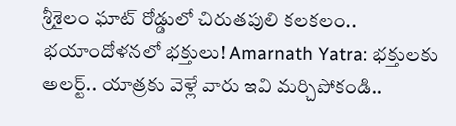శ్రీశైలం ఘాట్ రోడ్డులో చిరుతపులి కలకలం.. భయాందోళనలో భక్తులు! Amarnath Yatra: భక్తులకు అలర్ట్.. యాత్రకు వెళ్లే వారు ఇవి మర్చిపోకండి..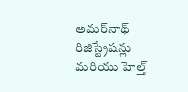అమర్‌నాథ్ రిజిస్ట్రేషన్లు మరియు హెల్త్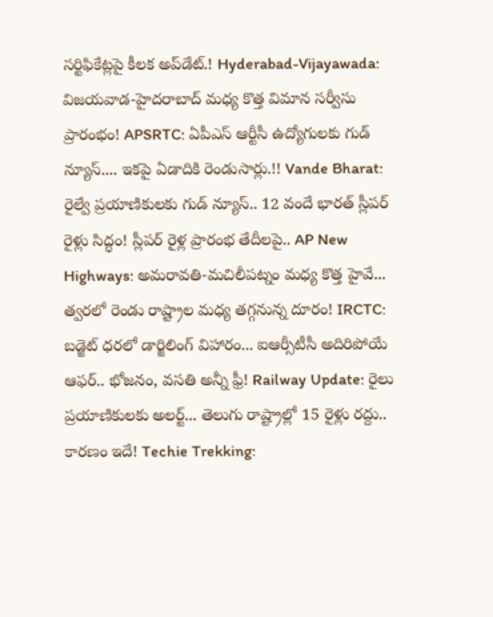సర్టిఫికేట్లపై కీలక అప్‌డేట్.! Hyderabad-Vijayawada: విజయవాడ-హైదరాబాద్ మధ్య కొత్త విమాన సర్వీసు ప్రారంభం! APSRTC: ఏపీఎస్ ఆర్టీసీ ఉద్యోగులకు గుడ్ న్యూస్.... ఇకపై ఏడాదికి రెండుసార్లు.!! Vande Bharat: రైల్వే ప్రయాణికులకు గుడ్ న్యూస్.. 12 వందే భారత్ స్లీపర్ రైళ్లు సిద్ధం! స్లీపర్ రైళ్ల ప్రారంభ తేదీలపై.. AP New Highways: అమరావతి-మచిలీపట్నం మధ్య కొత్త హైవే... త్వరలో రెండు రాష్ట్రాల మధ్య తగ్గనున్న దూరం! IRCTC: బడ్జెట్ ధరలో డార్జిలింగ్ విహారం... ఐఆర్సీటీసీ అదిరిపోయే ఆఫర్.. భోజనం, వసతి అన్నీ ఫ్రీ! Railway Update: రైలు ప్రయాణికులకు అలర్ట్... తెలుగు రాష్ట్రాల్లో 15 రైళ్లు రద్దు.. కారణం ఇదే! Techie Trekking: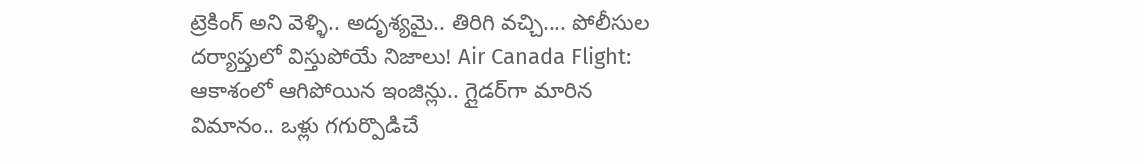ట్రెకింగ్ అని వెళ్ళి.. అదృశ్యమై.. తిరిగి వచ్చి.... పోలీసుల దర్యాప్తులో విస్తుపోయే నిజాలు! Air Canada Flight: ఆకాశంలో ఆగిపోయిన ఇంజిన్లు.. గ్లైడర్‌గా మారిన విమానం.. ఒళ్లు గగుర్పొడిచే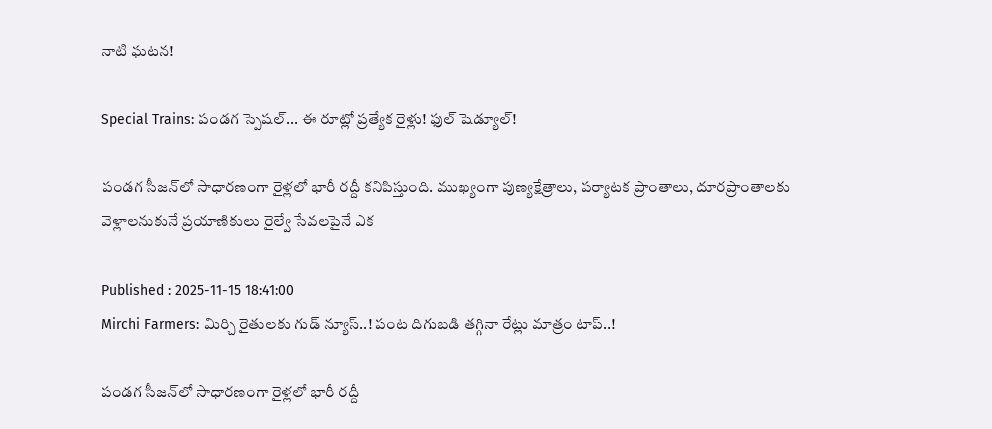నాటి ఘటన!

Special Trains: పండగ స్పెషల్... ఈ రూట్లో ప్రత్యేక రైళ్లు! ఫుల్ షెడ్యూల్!

పండగ సీజన్‌లో సాధారణంగా రైళ్లలో భారీ రద్దీ కనిపిస్తుంది. ముఖ్యంగా పుణ్యక్షేత్రాలు, పర్యాటక ప్రాంతాలు, దూరప్రాంతాలకు వెళ్లాలనుకునే ప్రయాణికులు రైల్వే సేవలపైనే ఎక

Published : 2025-11-15 18:41:00
Mirchi Farmers: మిర్చి రైతులకు గుడ్ న్యూస్..! పంట దిగుబడి తగ్గినా రేట్లు మాత్రం టాప్..!

పండగ సీజన్‌లో సాధారణంగా రైళ్లలో భారీ రద్దీ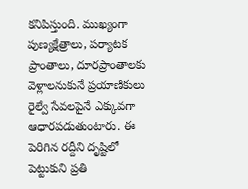కనిపిస్తుంది. ముఖ్యంగా పుణ్యక్షేత్రాలు, పర్యాటక ప్రాంతాలు, దూరప్రాంతాలకు వెళ్లాలనుకునే ప్రయాణికులు రైల్వే సేవలపైనే ఎక్కువగా ఆధారపడుతుంటారు. ఈ పెరిగిన రద్దీని దృష్టిలో పెట్టుకుని ప్రతి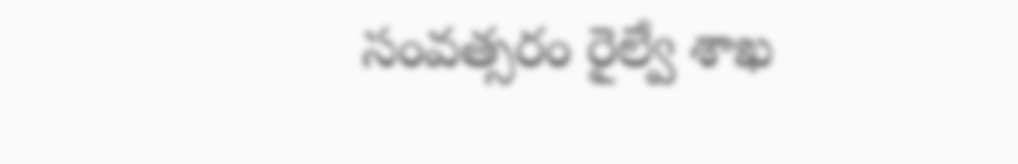సంవత్సరం రైల్వే శాఖ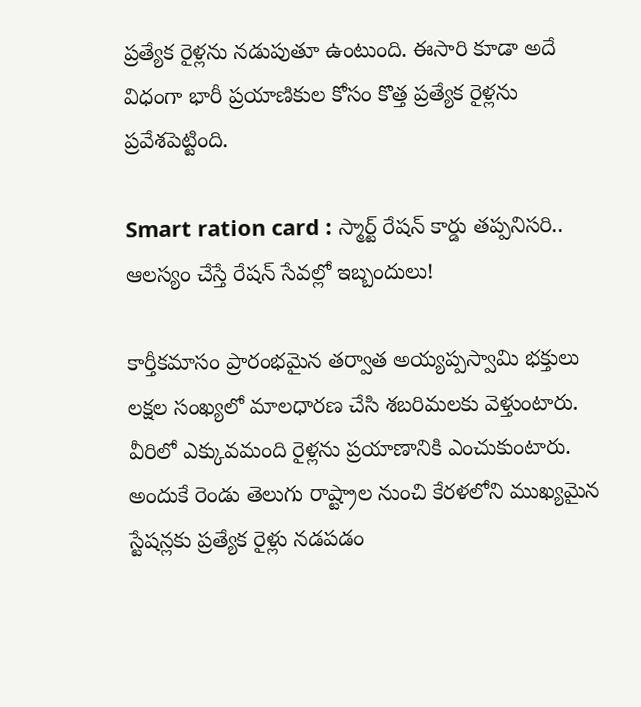ప్రత్యేక రైళ్లను నడుపుతూ ఉంటుంది. ఈసారి కూడా అదే విధంగా భారీ ప్రయాణికుల కోసం కొత్త ప్రత్యేక రైళ్లను ప్రవేశపెట్టింది.

Smart ration card : స్మార్ట్ రేషన్ కార్డు తప్పనిసరి.. ఆలస్యం చేస్తే రేషన్ సేవల్లో ఇబ్బందులు!

కార్తీకమాసం ప్రారంభమైన తర్వాత అయ్యప్పస్వామి భక్తులు లక్షల సంఖ్యలో మాలధారణ చేసి శబరిమలకు వెళ్తుంటారు. వీరిలో ఎక్కువమంది రైళ్లను ప్రయాణానికి ఎంచుకుంటారు. అందుకే రెండు తెలుగు రాష్ట్రాల నుంచి కేరళలోని ముఖ్యమైన స్టేషన్లకు ప్రత్యేక రైళ్లు నడపడం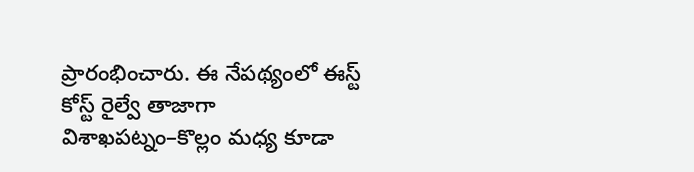ప్రారంభించారు. ఈ నేపథ్యంలో ఈస్ట్ కోస్ట్ రైల్వే తాజాగా విశాఖపట్నం–కొల్లం మధ్య కూడా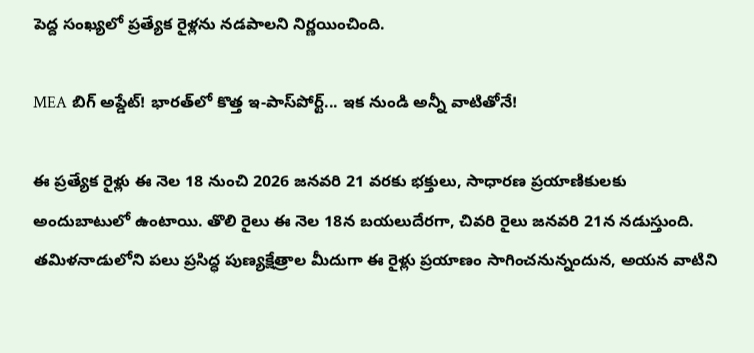పెద్ద సంఖ్యలో ప్రత్యేక రైళ్లను నడపాలని నిర్ణయించింది.

MEA బిగ్ అప్డేట్! భారత్‌లో కొత్త ఇ-పాస్‌పోర్ట్... ఇక నుండి అన్నీ వాటితోనే!

ఈ ప్రత్యేక రైళ్లు ఈ నెల 18 నుంచి 2026 జనవరి 21 వరకు భక్తులు, సాధారణ ప్రయాణికులకు అందుబాటులో ఉంటాయి. తొలి రైలు ఈ నెల 18న బయలుదేరగా, చివరి రైలు జనవరి 21న నడుస్తుంది. తమిళనాడులోని పలు ప్రసిద్ధ పుణ్యక్షేత్రాల మీదుగా ఈ రైళ్లు ప్రయాణం సాగించనున్నందున, అయన వాటిని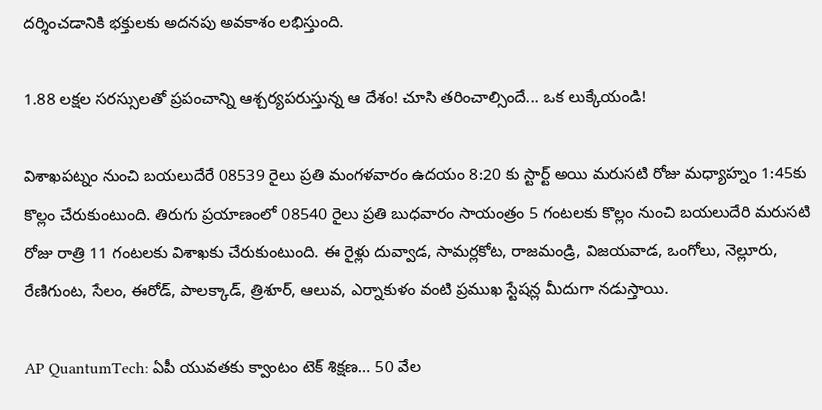దర్శించడానికి భక్తులకు అదనపు అవకాశం లభిస్తుంది.

1.88 లక్షల సరస్సులతో ప్రపంచాన్ని ఆశ్చర్యపరుస్తున్న ఆ దేశం! చూసి తరించాల్సిందే... ఒక లుక్కేయండి!

విశాఖపట్నం నుంచి బయలుదేరే 08539 రైలు ప్రతి మంగళవారం ఉదయం 8:20 కు స్టార్ట్ అయి మరుసటి రోజు మధ్యాహ్నం 1:45కు కొల్లం చేరుకుంటుంది. తిరుగు ప్రయాణంలో 08540 రైలు ప్రతి బుధవారం సాయంత్రం 5 గంటలకు కొల్లం నుంచి బయలుదేరి మరుసటి రోజు రాత్రి 11 గంటలకు విశాఖకు చేరుకుంటుంది. ఈ రైళ్లు దువ్వాడ, సామర్లకోట, రాజమండ్రి, విజయవాడ, ఒంగోలు, నెల్లూరు, రేణిగుంట, సేలం, ఈరోడ్, పాలక్కాడ్, త్రిశూర్, ఆలువ, ఎర్నాకుళం వంటి ప్రముఖ స్టేషన్ల మీదుగా నడుస్తాయి.

AP QuantumTech: ఏపీ యువతకు క్వాంటం టెక్ శిక్షణ… 50 వేల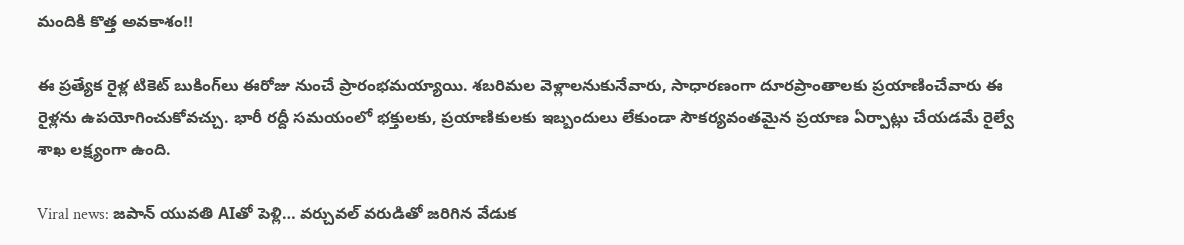మందికి కొత్త అవకాశం!!

ఈ ప్రత్యేక రైళ్ల టికెట్ బుకింగ్‌లు ఈరోజు నుంచే ప్రారంభమయ్యాయి. శబరిమల వెళ్లాలనుకునేవారు, సాధారణంగా దూరప్రాంతాలకు ప్రయాణించేవారు ఈ రైళ్లను ఉపయోగించుకోవచ్చు. భారీ రద్దీ సమయంలో భక్తులకు, ప్రయాణికులకు ఇబ్బందులు లేకుండా సౌకర్యవంతమైన ప్రయాణ ఏర్పాట్లు చేయడమే రైల్వే శాఖ లక్ష్యంగా ఉంది.

Viral news: జపాన్ యువతి AIతో పెళ్లి… వర్చువల్ వరుడితో జరిగిన వేడుక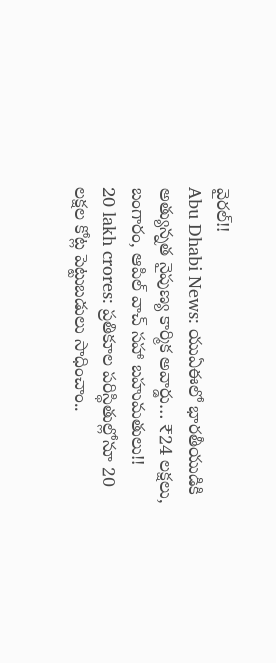వైరల్!!
Abu Dhabi News: యుఏఈలో భారతీయుడికి అత్యున్నత నైపుణ్య కార్మిక అవార్డు… ₹24 లక్షలు, బంగారం, ఆపిల్ వాచ్ సహా బహుమతులు!!
20 lakh crores: ప్రతికూల పరిస్థితుల్లోనూ 20 లక్షల కోట్ల పెట్టుబడులు సాధించాం..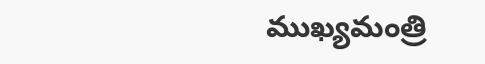ముఖ్యమంత్రి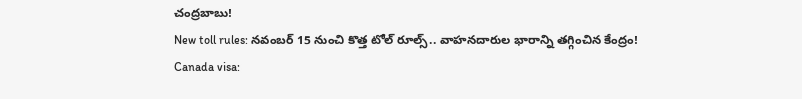చంద్రబాబు!
New toll rules: నవంబర్ 15 నుంచి కొత్త టోల్ రూల్స్.. వాహనదారుల భారాన్ని తగ్గించిన కేంద్రం!
Canada visa: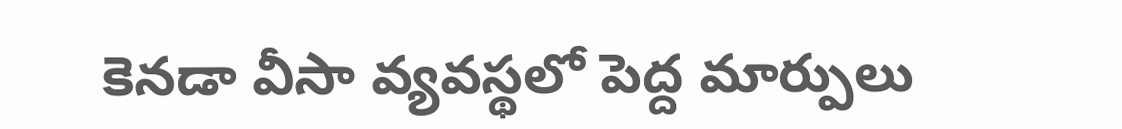కెనడా వీసా వ్యవస్థలో పెద్ద మార్పులు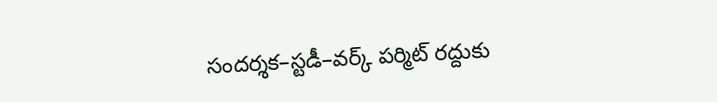సందర్శక–స్టడీ–వర్క్ పర్మిట్ రద్దుకు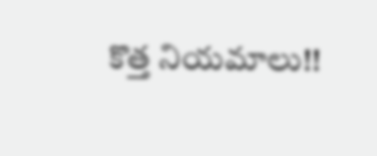కొత్త నియమాలు!!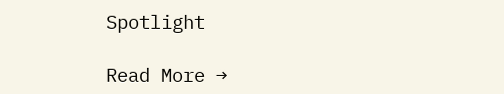Spotlight

Read More →